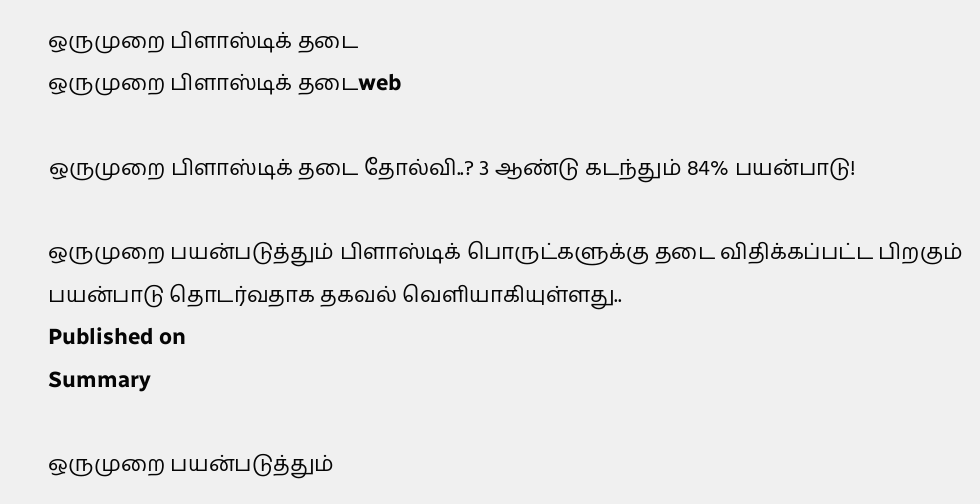ஒருமுறை பிளாஸ்டிக் தடை
ஒருமுறை பிளாஸ்டிக் தடைweb

ஒருமுறை பிளாஸ்டிக் தடை தோல்வி..? 3 ஆண்டு கடந்தும் 84% பயன்பாடு!

ஒருமுறை பயன்படுத்தும் பிளாஸ்டிக் பொருட்களுக்கு தடை விதிக்கப்பட்ட பிறகும் பயன்பாடு தொடர்வதாக தகவல் வெளியாகியுள்ளது..
Published on
Summary

ஒருமுறை பயன்படுத்தும்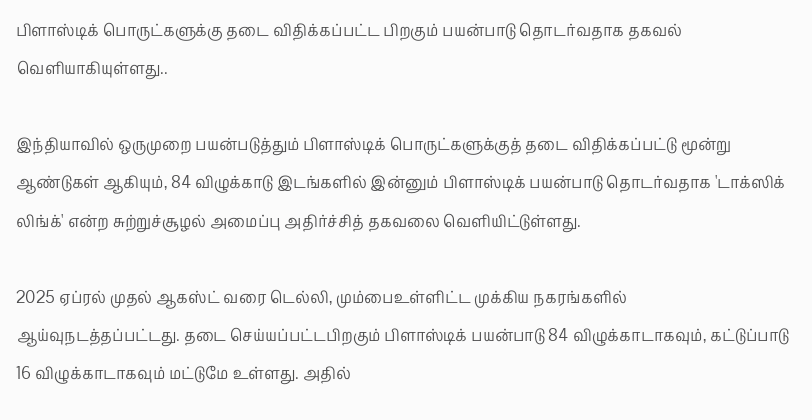பிளாஸ்டிக் பொருட்களுக்கு தடை விதிக்கப்பட்ட பிறகும் பயன்பாடு தொடர்வதாக தகவல் வெளியாகியுள்ளது..

இந்தியாவில் ஒருமுறை பயன்படுத்தும் பிளாஸ்டிக் பொருட்களுக்குத் தடை விதிக்கப்பட்டு மூன்று ஆண்டுகள் ஆகியும், 84 விழுக்காடு இடங்களில் இன்னும் பிளாஸ்டிக் பயன்பாடு தொடர்வதாக 'டாக்ஸிக் லிங்க்' என்ற சுற்றுச்சூழல் அமைப்பு அதிர்ச்சித் தகவலை வெளியிட்டுள்ளது.

2025 ஏப்ரல் முதல் ஆகஸ்ட் வரை டெல்லி, மும்பைஉள்ளிட்ட முக்கிய நகரங்களில் ஆய்வுநடத்தப்பட்டது. தடை செய்யப்பட்டபிறகும் பிளாஸ்டிக் பயன்பாடு 84 விழுக்காடாகவும், கட்டுப்பாடு 16 விழுக்காடாகவும் மட்டுமே உள்ளது. அதில்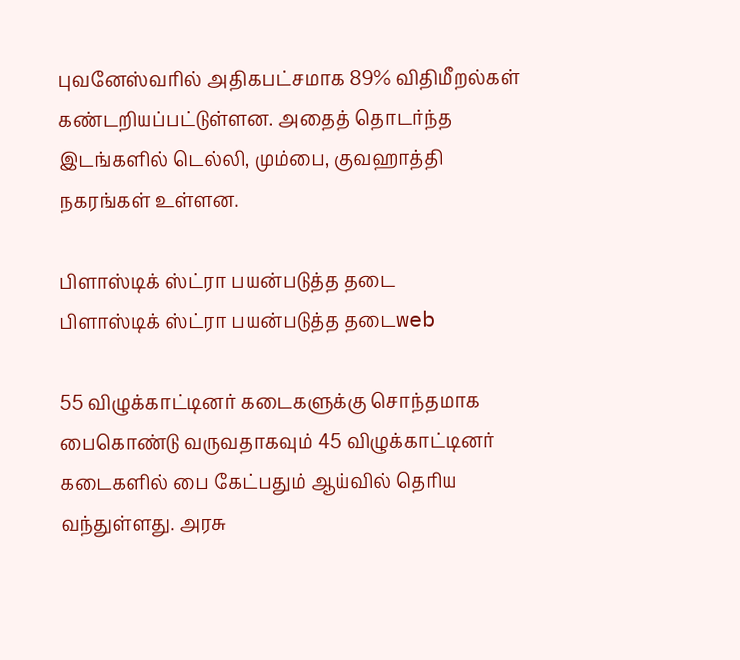புவனேஸ்வரில் அதிகபட்சமாக 89% விதிமீறல்கள் கண்டறியப்பட்டுள்ளன. அதைத் தொடர்ந்த இடங்களில் டெல்லி, மும்பை, குவஹாத்தி நகரங்கள் உள்ளன.

பிளாஸ்டிக் ஸ்ட்ரா பயன்படுத்த தடை
பிளாஸ்டிக் ஸ்ட்ரா பயன்படுத்த தடைweb

55 விழுக்காட்டினர் கடைகளுக்கு சொந்தமாக பைகொண்டு வருவதாகவும் 45 விழுக்காட்டினர் கடைகளில் பை கேட்பதும் ஆய்வில் தெரிய வந்துள்ளது. அரசு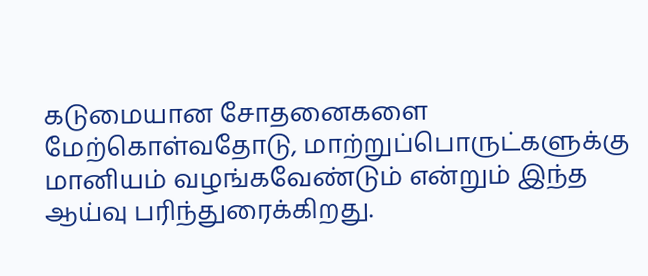கடுமையான சோதனைகளை மேற்கொள்வதோடு, மாற்றுப்பொருட்களுக்கு மானியம் வழங்கவேண்டும் என்றும் இந்த ஆய்வு பரிந்துரைக்கிறது.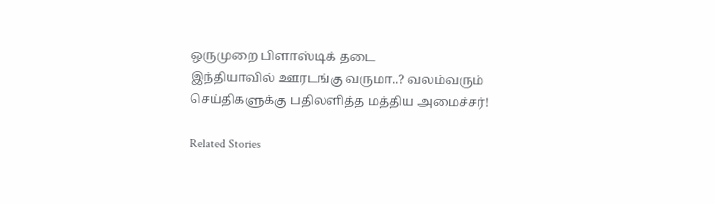ஒருமுறை பிளாஸ்டிக் தடை
இந்தியாவில் ஊரடங்கு வருமா..? வலம்வரும் செய்திகளுக்கு பதிலளித்த மத்திய அமைச்சர்!

Related Stories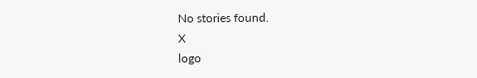No stories found.
X
logo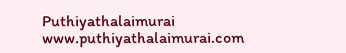Puthiyathalaimurai
www.puthiyathalaimurai.com